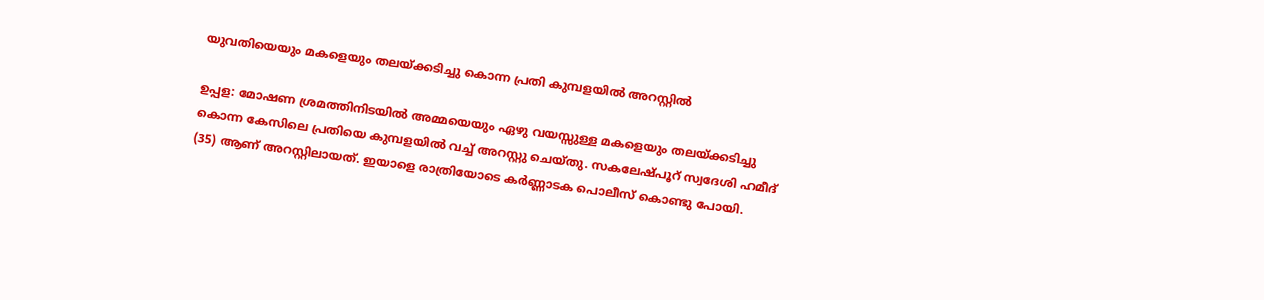യുവതിയെയും മകളെയും തലയ്ക്കടിച്ചു കൊന്ന പ്രതി കുമ്പളയില്‍ അറസ്റ്റില്‍

ഉപ്പള: മോഷണ ശ്രമത്തിനിടയില്‍ അമ്മയെയും ഏഴു വയസ്സുള്ള മകളെയും തലയ്ക്കടിച്ചു കൊന്ന കേസിലെ പ്രതിയെ കുമ്പളയില്‍ വച്ച്‌ അറസ്റ്റു ചെയ്തു. സകലേഷ്പൂറ്‍ സ്വദേശി ഹമീദ്‌ (35) ആണ്‌ അറസ്റ്റിലായത്‌. ഇയാളെ രാത്രിയോടെ കര്‍ണ്ണാടക പൊലീസ്‌ കൊണ്ടു പോയി.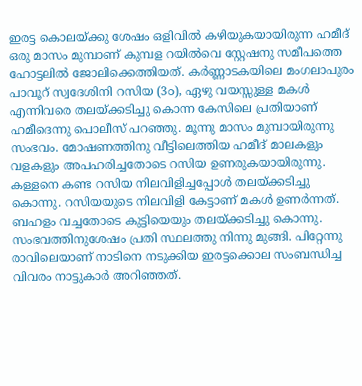ഇരട്ട കൊലയ്ക്കു ശേഷം ഒളിവില്‍ കഴിയുകയായിരുന്ന ഹമീദ്‌ ഒരു മാസം മുമ്പാണ്‌ കുമ്പള റയില്‍വെ സ്റ്റേഷനു സമീപത്തെ ഹോട്ടലില്‍ ജോലിക്കെത്തിയത്‌. കര്‍ണ്ണാടകയിലെ മംഗലാപുരം പാവൂറ്‍ സ്വദേശിനി റസിയ (3൦), ഏഴു വയസ്സുള്ള മകള്‍ എന്നിവരെ തലയ്ക്കടിച്ചു കൊന്ന കേസിലെ പ്രതിയാണ്‌ ഹമീദെന്നു പൊലീസ്‌ പറഞ്ഞു. മൂന്നു മാസം മുമ്പായിരുന്നു സംഭവം. മോഷണത്തിനു വീട്ടിലെത്തിയ ഹമീദ്‌ മാലകളും വളകളും അപഹരിച്ചതോടെ റസിയ ഉണരുകയായിരുന്നു. കള്ളനെ കണ്ട റസിയ നിലവിളിച്ചപ്പോള്‍ തലയ്ക്കടിച്ചു കൊന്നു. റസിയയുടെ നിലവിളി കേട്ടാണ്‌ മകള്‍ ഉണര്‍ന്നത്‌. ബഹളം വച്ചതോടെ കുട്ടിയെയും തലയ്ക്കടിച്ചു കൊന്നു. സംഭവത്തിനുശേഷം പ്രതി സ്ഥലത്തു നിന്നു മുങ്ങി. പിറ്റേന്നു രാവിലെയാണ്‌ നാടിനെ നടുക്കിയ ഇരട്ടക്കൊല സംബന്ധിച്ച വിവരം നാട്ടുകാര്‍ അറിഞ്ഞത്‌.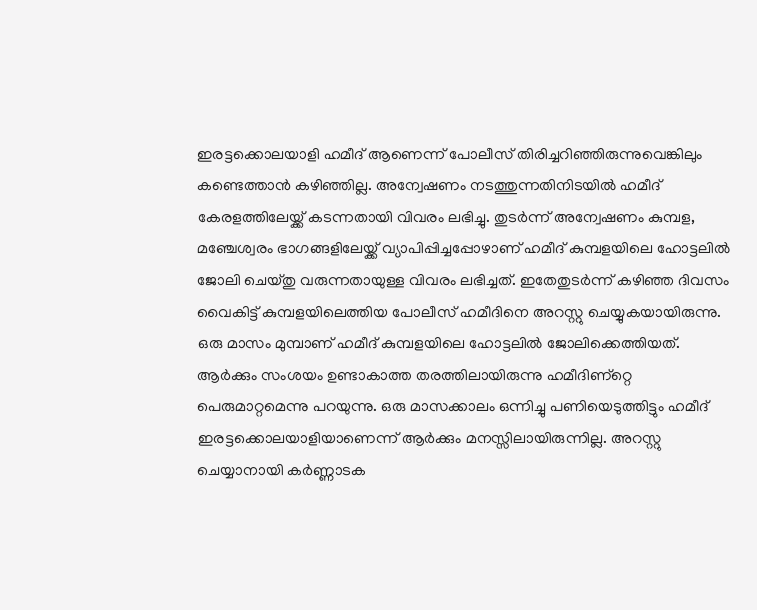ഇരട്ടക്കൊലയാളി ഹമീദ്‌ ആണെന്ന്‌ പോലീസ്‌ തിരിച്ചറിഞ്ഞിരുന്നുവെങ്കിലും കണ്ടെത്താന്‍ കഴിഞ്ഞില്ല. അന്വേഷണം നടത്തുന്നതിനിടയില്‍ ഹമീദ്‌ കേരളത്തിലേയ്ക്ക്‌ കടന്നതായി വിവരം ലഭിച്ചു. തുടര്‍ന്ന്‌ അന്വേഷണം കുമ്പള, മഞ്ചേശ്വരം ഭാഗങ്ങളിലേയ്ക്ക്‌ വ്യാപിപ്പിച്ചപ്പോഴാണ്‌ ഹമീദ്‌ കുമ്പളയിലെ ഹോട്ടലില്‍ ജോലി ചെയ്തു വരുന്നതായുള്ള വിവരം ലഭിച്ചത്‌. ഇതേതുടര്‍ന്ന്‌ കഴിഞ്ഞ ദിവസം വൈകിട്ട്‌ കുമ്പളയിലെത്തിയ പോലീസ്‌ ഹമീദിനെ അറസ്റ്റു ചെയ്യുകയായിരുന്നു. ഒരു മാസം മുമ്പാണ്‌ ഹമീദ്‌ കുമ്പളയിലെ ഹോട്ടലില്‍ ജോലിക്കെത്തിയത്‌. ആര്‍ക്കും സംശയം ഉണ്ടാകാത്ത തരത്തിലായിരുന്നു ഹമീദിണ്റ്റെ പെരുമാറ്റമെന്നു പറയുന്നു. ഒരു മാസക്കാലം ഒന്നിച്ചു പണിയെടുത്തിട്ടും ഹമീദ്‌ ഇരട്ടക്കൊലയാളിയാണെന്ന്‌ ആര്‍ക്കും മനസ്സിലായിരുന്നില്ല. അറസ്റ്റു ചെയ്യാനായി കര്‍ണ്ണാടക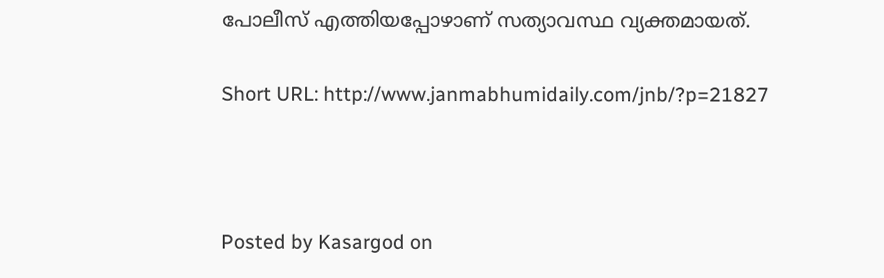പോലീസ്‌ എത്തിയപ്പോഴാണ്‌ സത്യാവസ്ഥ വ്യക്തമായത്‌.

Short URL: http://www.janmabhumidaily.com/jnb/?p=21827



Posted by Kasargod on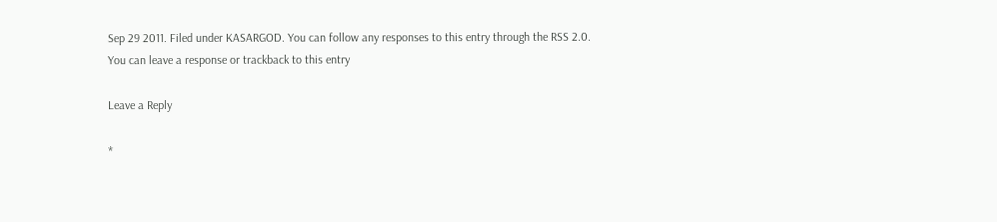Sep 29 2011. Filed under KASARGOD. You can follow any responses to this entry through the RSS 2.0. You can leave a response or trackback to this entry

Leave a Reply

*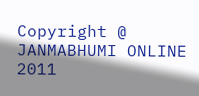Copyright @ JANMABHUMI ONLINE 2011